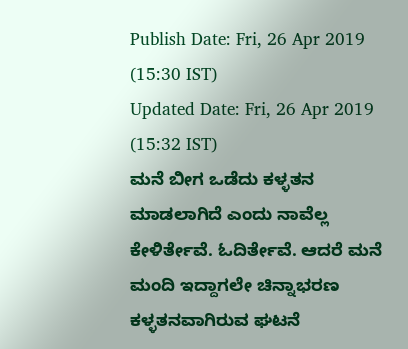Publish Date: Fri, 26 Apr 2019 (15:30 IST)
Updated Date: Fri, 26 Apr 2019 (15:32 IST)
ಮನೆ ಬೀಗ ಒಡೆದು ಕಳ್ಳತನ ಮಾಡಲಾಗಿದೆ ಎಂದು ನಾವೆಲ್ಲ ಕೇಳಿರ್ತೇವೆ. ಓದಿರ್ತೇವೆ. ಆದರೆ ಮನೆ ಮಂದಿ ಇದ್ದಾಗಲೇ ಚಿನ್ನಾಭರಣ ಕಳ್ಳತನವಾಗಿರುವ ಘಟನೆ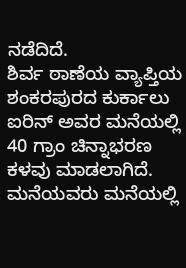ನಡೆದಿದೆ.
ಶಿರ್ವ ಠಾಣೆಯ ವ್ಯಾಪ್ತಿಯ ಶಂಕರಪುರದ ಕುರ್ಕಾಲು ಐರಿನ್ ಅವರ ಮನೆಯಲ್ಲಿ 40 ಗ್ರಾಂ ಚಿನ್ನಾಭರಣ ಕಳವು ಮಾಡಲಾಗಿದೆ.
ಮನೆಯವರು ಮನೆಯಲ್ಲಿ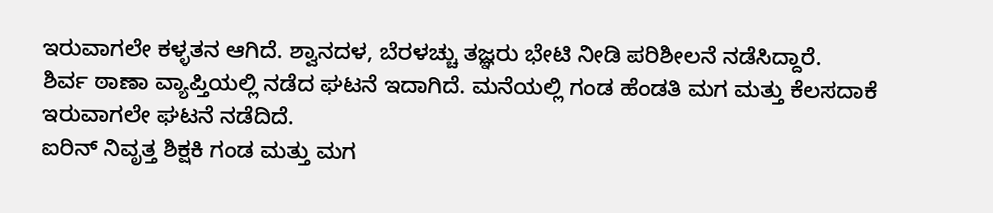ಇರುವಾಗಲೇ ಕಳ್ಳತನ ಆಗಿದೆ. ಶ್ವಾನದಳ, ಬೆರಳಚ್ಚು ತಜ್ಞರು ಭೇಟಿ ನೀಡಿ ಪರಿಶೀಲನೆ ನಡೆಸಿದ್ದಾರೆ.
ಶಿರ್ವ ಠಾಣಾ ವ್ಯಾಪ್ತಿಯಲ್ಲಿ ನಡೆದ ಘಟನೆ ಇದಾಗಿದೆ. ಮನೆಯಲ್ಲಿ ಗಂಡ ಹೆಂಡತಿ ಮಗ ಮತ್ತು ಕೆಲಸದಾಕೆ ಇರುವಾಗಲೇ ಘಟನೆ ನಡೆದಿದೆ.
ಐರಿನ್ ನಿವೃತ್ತ ಶಿಕ್ಷಕಿ ಗಂಡ ಮತ್ತು ಮಗ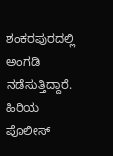ಶಂಕರಪುರದಲ್ಲಿ ಅಂಗಡಿ ನಡೆಸುತ್ತಿದ್ದಾರೆ. ಹಿರಿಯ ಪೊಲೀಸ್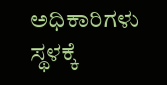ಅಧಿಕಾರಿಗಳು ಸ್ಥಳಕ್ಕೆ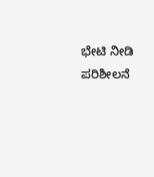ಭೇಟಿ ನೀಡಿ ಪರಿಶೀಲನೆ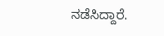ನಡೆಸಿದ್ದಾರೆ.